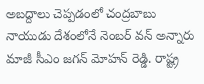అబద్దాలు చెప్పడంలో చంద్రబాబు నాయుడు దేశంలోనే నెంబర్ వన్ అన్నారు మాజీ సీఎం జగన్ మోహన్ రెడ్డి. రాష్ట్ర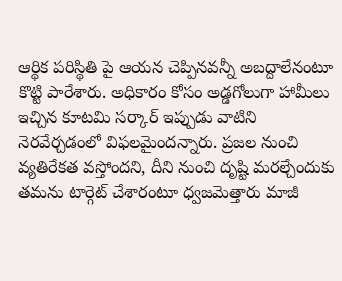ఆర్థిక పరిస్థితి పై ఆయన చెప్పినవన్నీ అబద్దాలేనంటూ కొట్టి పారేశారు. అధికారం కోసం అడ్డగోలుగా హామీలు ఇచ్చిన కూటమి సర్కార్ ఇప్పుడు వాటిని నెరవేర్చడంలో విఫలమైందన్నారు. ప్రజల నుంచి వ్యతిరేకత వస్తోందని, దీని నుంచి దృష్టి మరల్చేందుకు తమను టార్గెట్ చేశారంటూ ధ్వజమెత్తారు మాజీ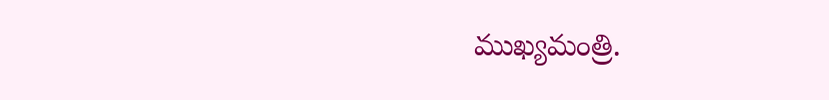ముఖ్యమంత్రి.